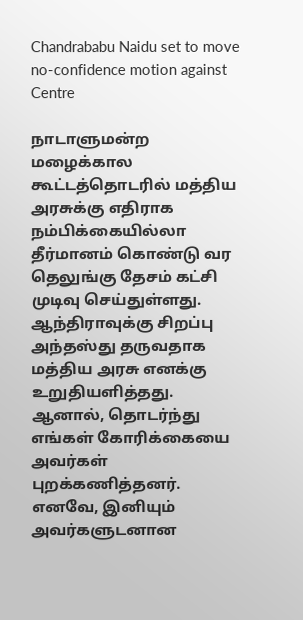Chandrababu Naidu set to move no-confidence motion against Centre

நாடாளுமன்ற மழைக்கால கூட்டத்தொடரில் மத்திய அரசுக்கு எதிராக நம்பிக்கையில்லா தீர்மானம் கொண்டு வர தெலுங்கு தேசம் கட்சி முடிவு செய்துள்ளது. ஆந்திராவுக்கு சிறப்பு அந்தஸ்து தருவதாக மத்திய அரசு எனக்கு உறுதியளித்தது. ஆனால், தொடர்ந்து எங்கள் கோரிக்கையை அவர்கள் புறக்கணித்தனர். எனவே, இனியும் அவர்களுடனான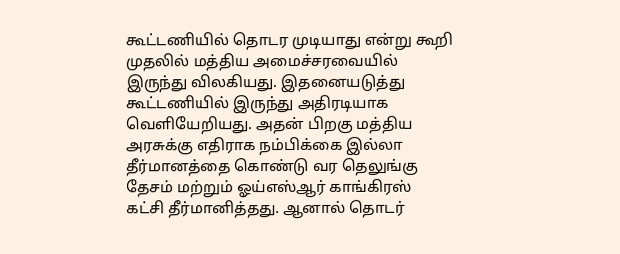கூட்டணியில் தொடர முடியாது என்று கூறி முதலில் மத்திய அமைச்சரவையில் இருந்து விலகியது. இதனையடுத்து கூட்டணியில் இருந்து அதிரடியாக வெளியேறியது. அதன் பிறகு மத்திய அரசுக்கு எதிராக நம்பிக்கை இல்லா தீர்மானத்தை கொண்டு வர தெலுங்கு தேசம் மற்றும் ஓய்எஸ்ஆர் காங்கிரஸ் கட்சி தீர்மானித்தது. ஆனால் தொடர்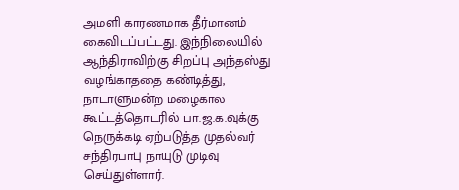அமளி காரணமாக தீர்மானம் கைவிடப்பட்டது. இந்நிலையில் ஆந்திராவிற்கு சிறப்பு அந்தஸ்து வழங்காததை கண்டித்து, நாடாளுமன்ற மழைகால கூட்டத்தொடரில் பா.ஜ.க.வுக்கு நெருக்கடி ஏற்படுத்த முதல்வர் சந்திரபாபு நாயுடு முடிவு செய்துள்ளார்.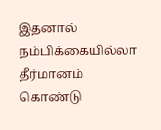இதனால் நம்பிக்கையில்லா தீர்மானம் கொண்டு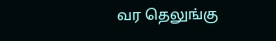வர தெலுங்கு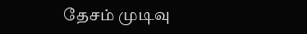தேசம் முடிவு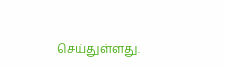செய்துள்ளது.